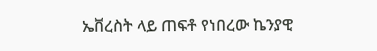ኤቨረስት ላይ ጠፍቶ የነበረው ኬንያዊ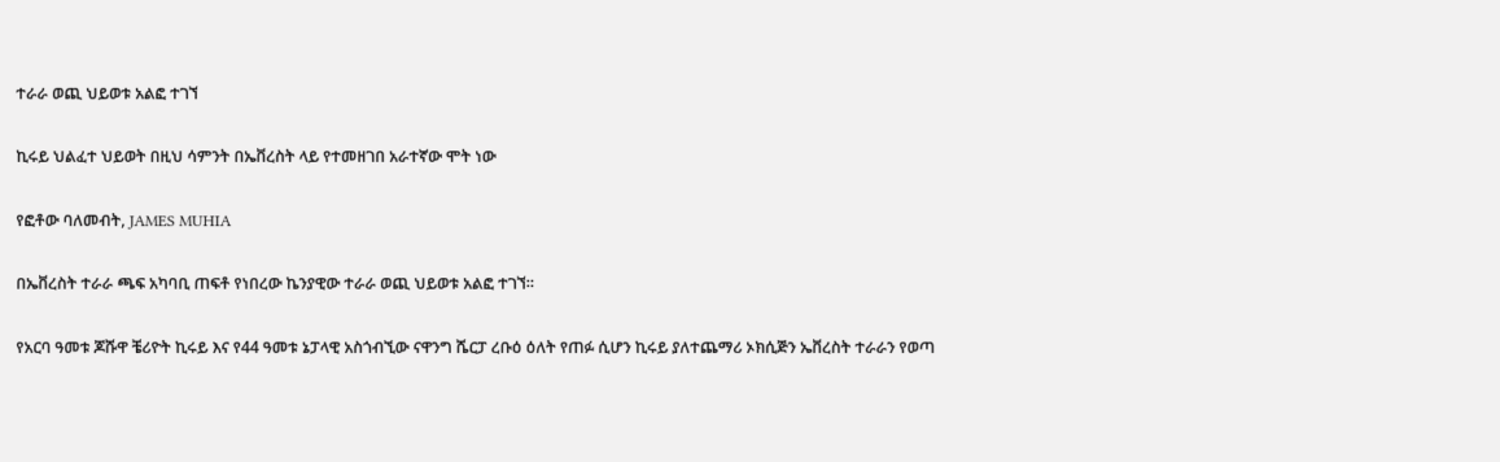ተራራ ወጪ ህይወቱ አልፎ ተገኘ

ኪሩይ ህልፈተ ህይወት በዚህ ሳምንት በኤቨረስት ላይ የተመዘገበ አራተኛው ሞት ነው

የፎቶው ባለመብት, JAMES MUHIA

በኤቨረስት ተራራ ጫፍ አካባቢ ጠፍቶ የነበረው ኬንያዊው ተራራ ወጪ ህይወቱ አልፎ ተገኘ።

የአርባ ዓመቱ ጆሹዋ ቼሪዮት ኪሩይ እና የ44 ዓመቱ ኔፓላዊ አስጎብኚው ናዋንግ ሼርፓ ረቡዕ ዕለት የጠፉ ሲሆን ኪሩይ ያለተጨማሪ ኦክሲጅን ኤቨረስት ተራራን የወጣ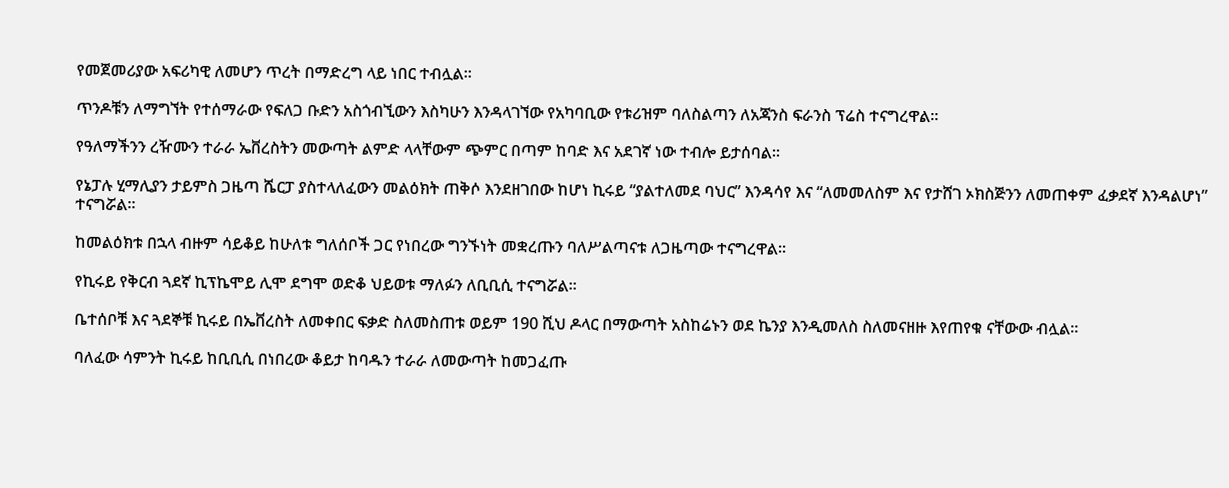የመጀመሪያው አፍሪካዊ ለመሆን ጥረት በማድረግ ላይ ነበር ተብሏል።

ጥንዶቹን ለማግኘት የተሰማራው የፍለጋ ቡድን አስጎብኚውን እስካሁን እንዳላገኘው የአካባቢው የቱሪዝም ባለስልጣን ለአጃንስ ፍራንስ ፕሬስ ተናግረዋል።

የዓለማችንን ረዥሙን ተራራ ኤቨረስትን መውጣት ልምድ ላላቸውም ጭምር በጣም ከባድ እና አደገኛ ነው ተብሎ ይታሰባል።

የኔፓሉ ሂማሊያን ታይምስ ጋዜጣ ሼርፓ ያስተላለፈውን መልዕክት ጠቅሶ እንደዘገበው ከሆነ ኪሩይ “ያልተለመደ ባህር” እንዳሳየ እና “ለመመለስም እና የታሸገ ኦክስጅንን ለመጠቀም ፈቃደኛ እንዳልሆነ” ተናግሯል።

ከመልዕክቱ በኋላ ብዙም ሳይቆይ ከሁለቱ ግለሰቦች ጋር የነበረው ግንኙነት መቋረጡን ባለሥልጣናቱ ለጋዜጣው ተናግረዋል።

የኪሩይ የቅርብ ጓደኛ ኪፕኬሞይ ሊሞ ደግሞ ወድቆ ህይወቱ ማለፉን ለቢቢሲ ተናግሯል።

ቤተሰቦቹ እና ጓደኞቹ ኪሩይ በኤቨረስት ለመቀበር ፍቃድ ስለመስጠቱ ወይም 190 ሺህ ዶላር በማውጣት አስከሬኑን ወደ ኬንያ እንዲመለስ ስለመናዘዙ እየጠየቁ ናቸውው ብሏል።

ባለፈው ሳምንት ኪሩይ ከቢቢሲ በነበረው ቆይታ ከባዱን ተራራ ለመውጣት ከመጋፈጡ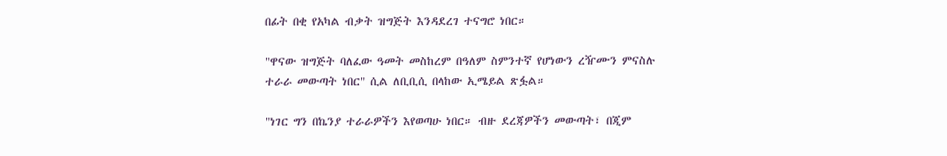በፊት በቂ የአካል ብቃት ዝግጅት እንዳደረገ ተናግሮ ነበር።

"ዋናው ዝግጅት ባለፈው ዓመት መስከረም በዓለም ስምንተኛ የሆነውን ረዥሙን ምናስሉ ተራራ መውጣት ነበር" ሲል ለቢቢሲ በላከው ኢሜይል ጽፏል።

"ነገር ግን በኬንያ ተራራዎችን እየወጣሁ ነበር። ብዙ ደረጃዎችን መውጣት፣ በጂም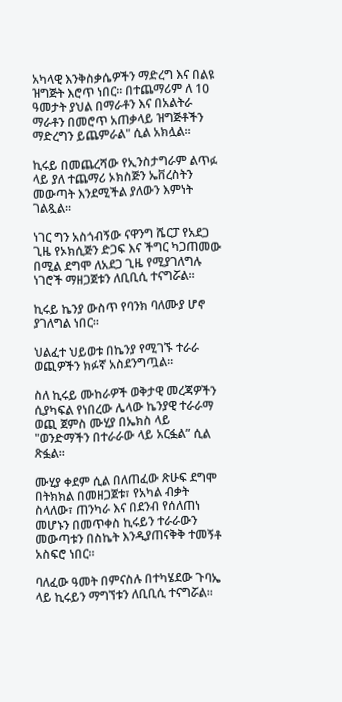አካላዊ እንቅስቃሴዎችን ማድረግ እና በልዩ ዝግጅት እሮጥ ነበር። በተጨማሪም ለ 10 ዓመታት ያህል በማራቶን እና በአልትራ ማራቶን በመሮጥ አጠቃላይ ዝግጅቶችን ማድረግን ይጨምራል" ሲል አክሏል።

ኪሩይ በመጨረሻው የኢንስታግራም ልጥፉ ላይ ያለ ተጨማሪ ኦክስጅን ኤቨረስትን መውጣት እንደሚችል ያለውን እምነት ገልጿል።

ነገር ግን አስጎብኝው ናዋንግ ሼርፓ የአደጋ ጊዜ የኦክሲጅን ድጋፍ እና ችግር ካጋጠመው በሚል ደግሞ ለአደጋ ጊዜ የሚያገለግሉ ነገሮች ማዘጋጀቱን ለቢቢሲ ተናግሯል።

ኪሩይ ኬንያ ውስጥ የባንክ ባለሙያ ሆኖ ያገለግል ነበር።

ህልፈተ ህይወቱ በኬንያ የሚገኙ ተራራ ወጪዎችን ክፉኛ አስደንግጧል።

ስለ ኪሩይ ሙከራዎች ወቅታዊ መረጃዎችን ሲያካፍል የነበረው ሌላው ኬንያዊ ተራራማ ወጪ ጀምስ ሙሂያ በኤክስ ላይ "ወንድማችን በተራራው ላይ አርፏል” ሲል ጽፏል።

ሙሂያ ቀደም ሲል በለጠፈው ጽሁፍ ደግሞ በትክክል በመዘጋጀቱ፣ የአካል ብቃት ስላለው፣ ጠንካራ እና በደንብ የሰለጠነ መሆኑን በመጥቀስ ኪሩይን ተራራውን መውጣቱን በስኬት እንዲያጠናቅቅ ተመኝቶ አስፍሮ ነበር።

ባለፈው ዓመት በምናስሉ በተካሄደው ጉባኤ ላይ ኪሩይን ማግኘቱን ለቢቢሲ ተናግሯል።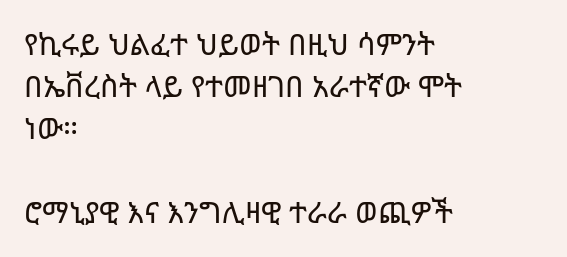የኪሩይ ህልፈተ ህይወት በዚህ ሳምንት በኤቨረስት ላይ የተመዘገበ አራተኛው ሞት ነው።

ሮማኒያዊ እና እንግሊዛዊ ተራራ ወጪዎች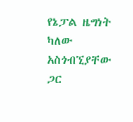የኔፓል ዜግነት ካለው አስጎብኚያቸው ጋር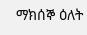ማክሰኞ ዕለት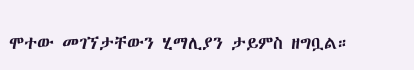ሞተው መገኘታቸውን ሂማሊያን ታይምስ ዘግቧል።